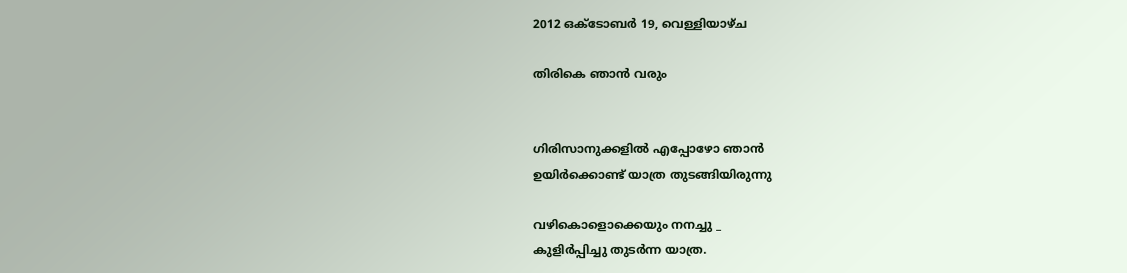2012 ഒക്‌ടോബർ 19, വെള്ളിയാഴ്‌ച

തിരികെ ഞാന്‍ വരും


ഗിരിസാനുക്കളില്‍ എപ്പോഴോ ഞാന്‍
ഉയിര്‍ക്കൊണ്ട് യാത്ര തുടങ്ങിയിരുന്നു

വഴികൊളൊക്കെയും നനച്ചു _
കുളിര്‍പ്പിച്ചു തുടര്‍ന്ന യാത്ര.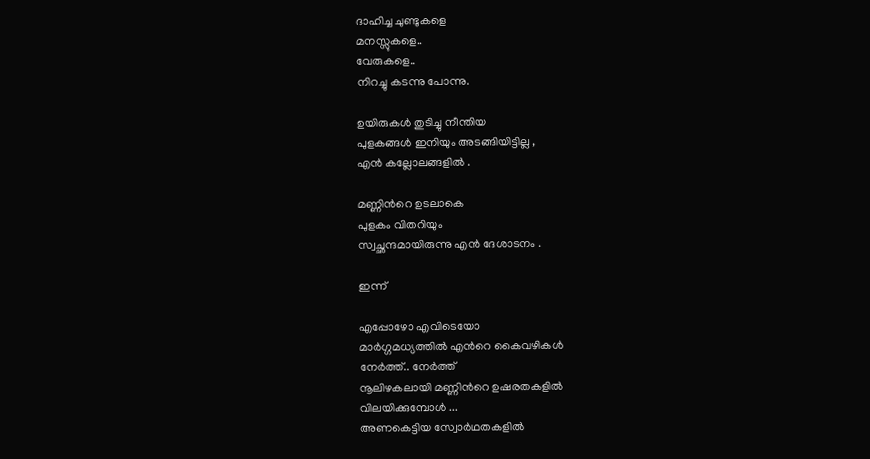ദാഹിച്ച ചുണ്ടുകളെ
മനസ്സുകളെ..
വേരുകളെ..
നിറച്ചു കടന്നു പോന്നു.

ഉയിരുകള്‍ തുടിച്ചു നീന്തിയ
പുളകങ്ങള്‍ ഇനിയും അടങ്ങിയിട്ടില്ല ,
എന്‍ കല്ലോലങ്ങളില്‍ .

മണ്ണിന്‍റെ ഉടലാകെ
പുളകം വിതറിയും
സ്വച്ഛന്ദമായിരുന്നു എന്‍ ദേശാടനം .

ഇന്ന്

എപ്പോഴോ എവിടെയോ
മാര്‍ഗ്ഗമധ്യത്തില്‍ എന്‍റെ കൈവഴികള്‍
നേര്‍ത്ത്.. നേര്‍ത്ത്
നൂലിഴകലായി മണ്ണിന്‍റെ ഉഷരതകളില്‍
വിലയിക്കുമ്പോള്‍ ...
അണകെട്ടിയ സ്വോര്‍ഥതകളില്‍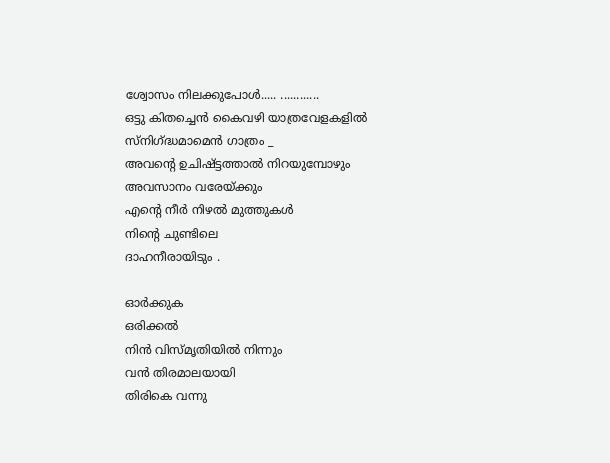ശ്വോസം നിലക്കുപോള്‍..... ............
ഒട്ടു കിതച്ചെന്‍ കൈവഴി യാത്രവേളകളില്‍
സ്നിഗ്ദ്ധമാമെന്‍ ഗാത്രം _
അവന്റെ ഉചിഷ്ട്ടത്താല്‍ നിറയുമ്പോഴും
അവസാനം വരേയ്ക്കും
എന്‍റെ നീര്‍ നിഴല്‍ മുത്തുകള്‍
നിന്‍റെ ചുണ്ടിലെ
ദാഹനീരായിടും .

ഓര്‍ക്കുക
ഒരിക്കല്‍
നിന്‍ വിസ്മൃതിയില്‍ നിന്നും
വന്‍ തിരമാലയായി
തിരികെ വന്നു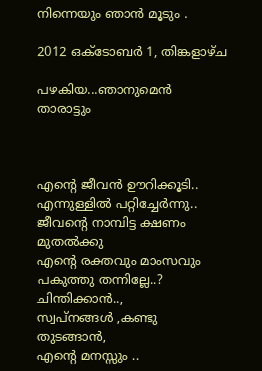നിന്നെയും ഞാന്‍ മൂടും .

2012 ഒക്‌ടോബർ 1, തിങ്കളാഴ്‌ച

പഴകിയ...ഞാനുമെന്‍ താരാട്ടും



എന്‍റെ ജീവന്‍ ഊറിക്കൂടി..
എന്നുള്ളില്‍ പറ്റിച്ചേര്‍ന്നു..
ജീവന്‍റെ നാമ്പിട്ട ക്ഷണം മുതല്‍ക്കു
എന്‍റെ രക്തവും മാംസവും പകുത്തു തന്നില്ലേ..?
ചിന്തിക്കാന്‍..,
സ്വപ്നങ്ങള്‍ ,കണ്ടു തുടങ്ങാന്‍,
എന്‍റെ മനസ്സും ..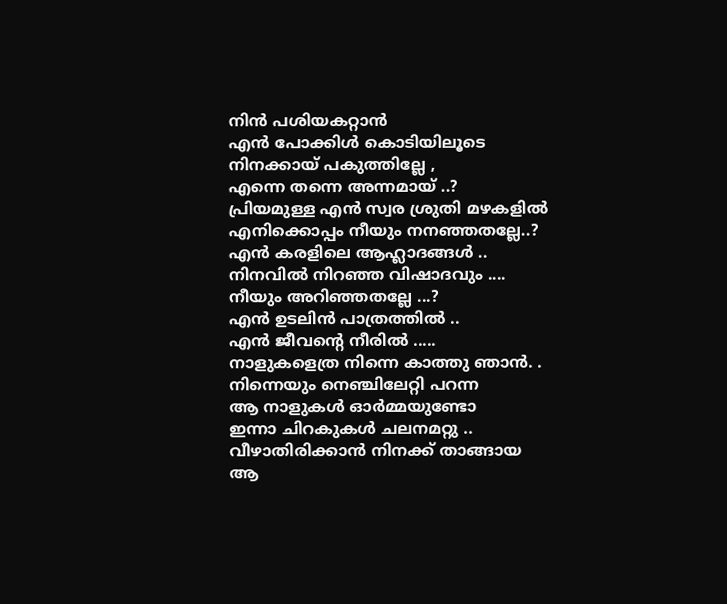നിന്‍ പശിയകറ്റാന്‍
എന്‍ പോക്കിള്‍ കൊടിയിലൂടെ
നിനക്കായ് പകുത്തില്ലേ ,
എന്നെ തന്നെ അന്നമായ്‌ ..?
പ്രിയമുള്ള എന്‍ സ്വര ശ്രുതി മഴകളില്‍
എനിക്കൊപ്പം നീയും നനഞ്ഞതല്ലേ..?
എന്‍ കരളിലെ ആഹ്ലാദങ്ങള്‍ ..
നിനവില്‍ നിറഞ്ഞ വിഷാദവും ....
നീയും അറിഞ്ഞതല്ലേ ...?
എന്‍ ഉടലിന്‍ പാത്രത്തില്‍ ..
എന്‍ ജീവന്‍റെ നീരില്‍ .....
നാളുകളെത്ര നിന്നെ കാത്തു ഞാന്‍. .
നിന്നെയും നെഞ്ചിലേറ്റി പറന്ന
ആ നാളുകള്‍ ഓര്‍മ്മയുണ്ടോ
ഇന്നാ ചിറകുകള്‍ ചലനമറ്റു ..
വീഴാതിരിക്കാന്‍ നിനക്ക് താങ്ങായ
ആ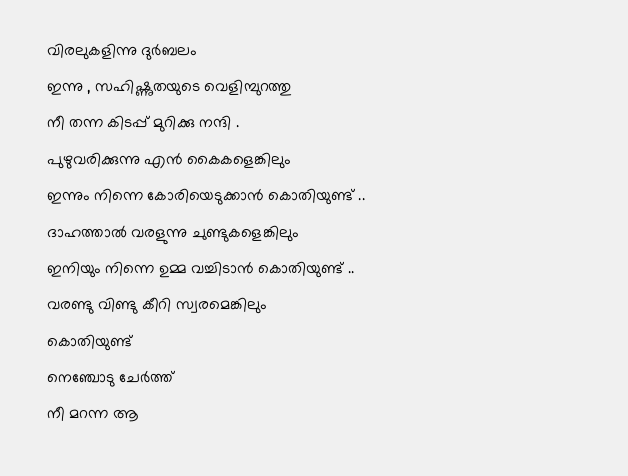വിരലുകളിന്നു ദുര്‍ബലം
ഇന്നു , സഹിഷ്ണുതയുടെ വെളിമ്പുറത്തു
നീ തന്ന കിടപ്പ് മുറിക്കു നന്ദി .
പുഴുവരിക്കുന്നു എന്‍ കൈകളെങ്കിലും
ഇന്നും നിന്നെ കോരിയെടുക്കാന്‍ കൊതിയുണ്ട് ..
ദാഹത്താല്‍ വരളുന്നു ചുണ്ടുകളെങ്കിലും
ഇനിയും നിന്നെ ഉമ്മ വച്ചിടാന്‍ കൊതിയുണ്ട് ..
വരണ്ടു വിണ്ടു കീറി സ്വരമെങ്കിലും
കൊതിയുണ്ട്
നെഞ്ചോടു ചേര്‍ത്ത്
നീ മറന്ന ആ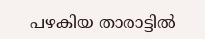പഴകിയ താരാട്ടില്‍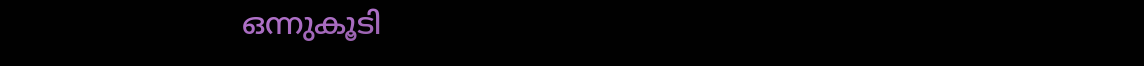ഒന്നുകൂടി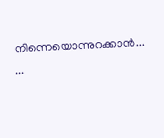നിന്നെയൊന്നുറക്കാന്‍... ...